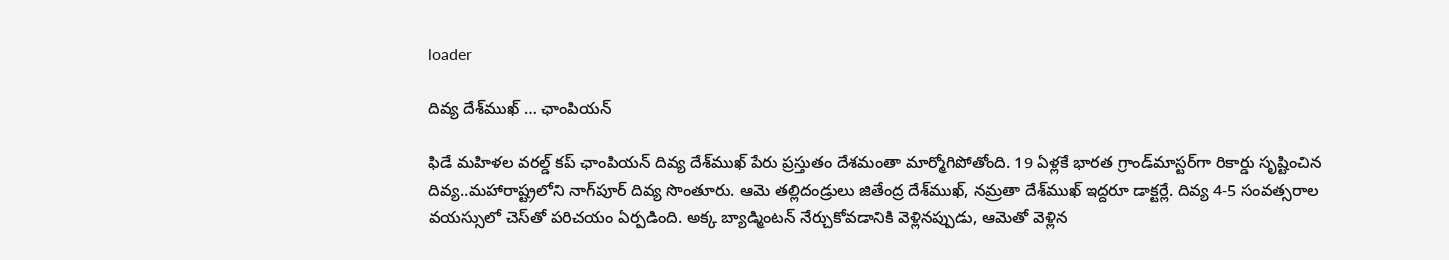loader

దివ్య దేశ్‌ముఖ్ … ఛాంపియన్

ఫిడే మహిళల వరల్డ్ కప్‌ ఛాంపియన్‌ దివ్య దేశ్‌ముఖ్ పేరు ప్రస్తుతం దేశమంతా మార్మోగిపోతోంది. 19 ఏళ్లకే భారత గ్రాండ్‌మాస్టర్‌గా రికార్డు సృష్టించిన దివ్య..మహారాష్ట్రలోని నాగ్‌పూర్‌ దివ్య సొంతూరు. ఆమె తల్లిదండ్రులు జితేంద్ర దేశ్‌ముఖ్, నమ్రతా దేశ్‌ముఖ్‌ ఇద్దరూ డాక్టర్లే. దివ్య 4-5 సంవత్సరాల వయస్సులో చెస్‌తో పరిచయం ఏర్పడింది. అక్క బ్యాడ్మింటన్ నేర్చుకోవడానికి వెళ్లినప్పుడు, ఆమెతో వెళ్లిన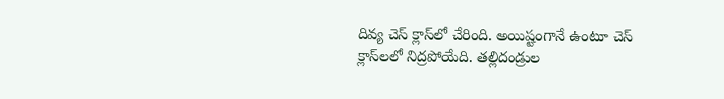దివ్య చెస్ క్లాస్‌లో చేరింది. అయిష్టంగానే ఉంటూ చెస్‌ క్లాస్‌లలో నిద్రపోయేది. తల్లిదండ్రుల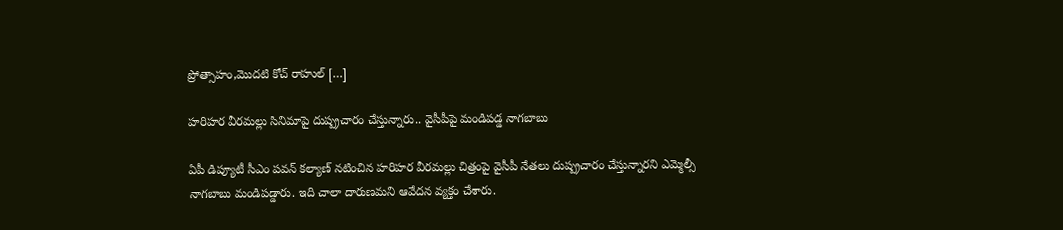ప్రోత్సాహం,మొదటి కోచ్ రాహుల్ […]

హరిహర వీరమల్లు సినిమాపై దుష్ప్రచారం చేస్తున్నారు.. వైసీపీపై మండిపడ్డ నాగబాబు

ఏపీ డిప్యూటీ సీఎం పవన్‌ కల్యాణ్‌ నటించిన హరిహర వీరమల్లు చిత్రంపై వైసీపీ నేతలు దుష్ప్రచారం చేస్తున్నారని ఎమ్మెల్సీ నాగబాబు మండిపడ్డారు. ఇది చాలా దారుణమని ఆవేదన వ్యక్తం చేశారు.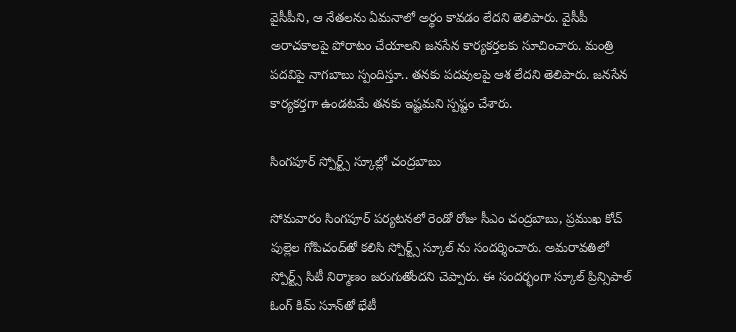వైసీపీని, ఆ నేతలను ఏమనాలో అర్థం కావడం లేదని తెలిపారు. వైసీపీ అరాచకాలపై పోరాటం చేయాలని జనసేన కార్యకర్తలకు సూచించారు. మంత్రి పదవిపై నాగబాబు స్పందిస్తూ.. తనకు పదవులపై ఆశ లేదని తెలిపారు. జనసేన కార్యకర్తగా ఉండటమే తనకు ఇష్టమని స్పష్టం చేశారు.

సింగపూర్ స్పోర్ట్స్ స్కూల్లో చంద్రబాబు

సోమవారం సింగపూర్ పర్యటనలో రెండో రోజు సీఎం చంద్రబాబు, ప్రముఖ కోచ్ పుల్లెల గోపిచంద్‌తో కలిసి స్పోర్ట్స్ స్కూల్‌ ను సందర్శించారు. అమరావతిలో స్పోర్ట్స్ సిటీ నిర్మాణం జరుగుతోందని చెప్పారు. ఈ సందర్భంగా స్కూల్ ప్రిన్సిపాల్ ఓంగ్ కిమ్ సూన్‌తో భేటీ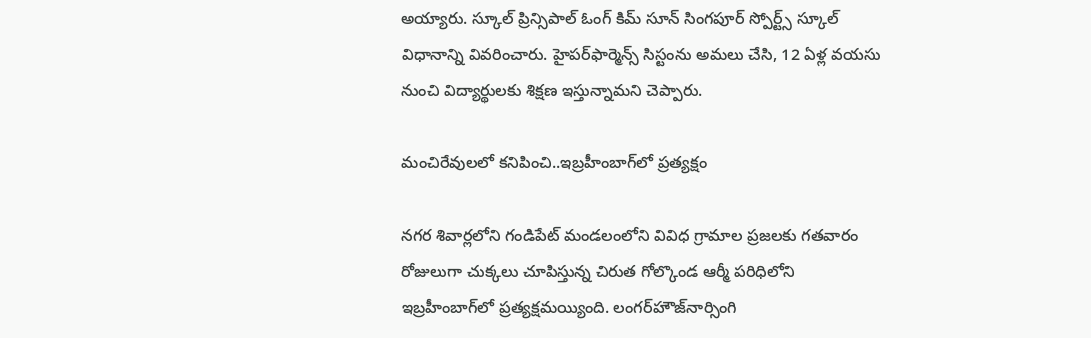అయ్యారు. స్కూల్ ప్రిన్సిపాల్ ఓంగ్ కిమ్ సూన్ సింగపూర్ స్పోర్ట్స్ స్కూల్ విధానాన్ని వివరించారు. హైపర్‌ఫార్మెన్స్ సిస్టంను అమలు చేసి, 12 ఏళ్ల వయసు నుంచి విద్యార్థులకు శిక్షణ ఇస్తున్నామని చెప్పారు.

మంచిరేవులలో కనిపించి..ఇబ్రహీంబాగ్‌లో ప్రత్యక్షం

నగర శివార్లలోని గండిపేట్ మండలంలోని వివిధ గ్రామాల ప్రజలకు గతవారం రోజులుగా చుక్కలు చూపిస్తున్న చిరుత గోల్కొండ ఆర్మీ పరిధిలోని ఇబ్రహీంబాగ్‌లో ప్రత్యక్షమయ్యింది. లంగర్‌హౌజ్‌నార్సింగి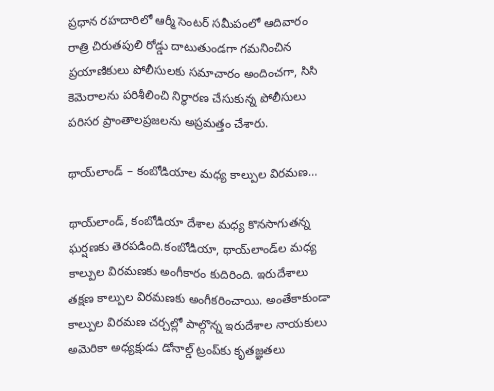ప్రధాన రహదారిలో ఆర్మీ సెంటర్ సమీపంలో ఆదివారం రాత్రి చిరుతపులి రోడ్డు దాటుతుండగా గమనించిన ప్రయాణికులు పోలీసులకు సమాచారం అందించగా, సిసి కెమెరాలను పరిశీలించి నిర్థారణ చేసుకున్న పోలీసులు పరిసర ప్రాంతాలప్రజలను అప్రమత్తం చేశారు.

థాయ్‌లాండ్ – కంబోడియాల మధ్య కాల్పుల విరమణ…

థాయ్‌లాండ్, కంబోడియా దేశాల మధ్య కొనసాగుతన్న ఘర్షణకు తెరపడింది.కంబోడియా, థాయ్‌లాండ్‌ల మధ్య కాల్పుల విరమణకు అంగీకారం కుదిరింది. ఇరుదేశాలు తక్షణ కాల్పుల విరమణకు అంగీకరించాయి. అంతేకాకుండా కాల్పుల విరమణ చర్చల్లో పాల్గొన్న ఇరుదేశాల నాయకులు అమెరికా అధ్యక్షుడు డోనాల్డ్ ట్రంప్‌కు కృతజ్ఞతలు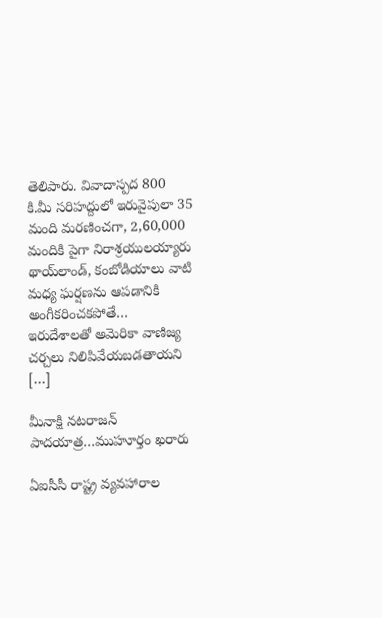తెలిపారు. వివాదాస్పద 800 కి.మీ సరిహద్దులో ఇరువైపులా 35 మంది మరణించగా, 2,60,000 మందికి పైగా నిరాశ్రయులయ్యారు థాయ్‌లాండ్, కంబోడియాలు వాటి మధ్య ఘర్షణను ఆపడానికి అంగీకరించకపోతే… ఇరుదేశాలతో అమెరికా వాణిజ్య చర్చలు నిలిపివేయబడతాయని […]

మీనాక్షి నటరాజన్ పాదయాత్ర…ముహూర్తం ఖరారు

ఏఐసీసీ రాష్ట్ర వ్యవహారాల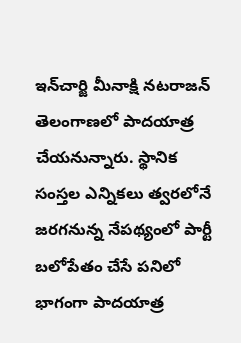ఇన్‌చార్జి మీనాక్షి నటరాజన్ తెలంగాణలో పాదయాత్ర చేయనున్నారు. స్థానిక సంస్తల ఎన్నికలు త్వరలోనే జరగనున్న నేపథ్యంలో పార్టీ బలోపేతం చేసే పనిలో భాగంగా పాదయాత్ర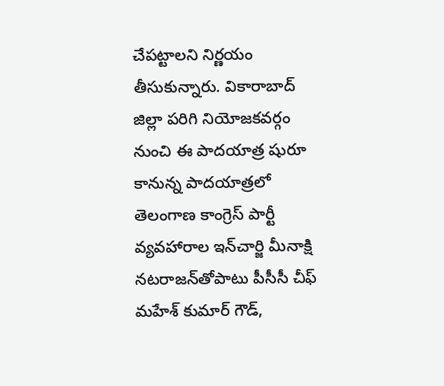చేపట్టాలని నిర్ణయం తీసుకున్నారు. వికారాబాద్ జిల్లా పరిగి నియోజకవర్గం నుంచి ఈ పాదయాత్ర షురూ కానున్న పాదయాత్రలో తెలంగాణ కాంగ్రెస్ పార్టీ వ్యవహారాల ఇన్‌చార్జి మీనాక్షి నటరాజన్‌తోపాటు పీసీసీ చీఫ్ మహేశ్ కుమార్ గౌడ్,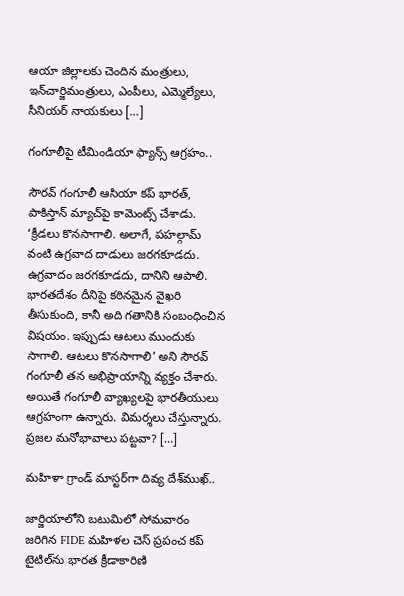ఆయా జిల్లాలకు చెందిన మంత్రులు, ఇన్‌చార్జిమంత్రులు, ఎంపీలు, ఎమ్మెల్యేలు, సీనియర్ నాయకులు […]

గంగూలీపై టీమిండియా ఫ్యాన్స్ ఆగ్రహం..

సౌరవ్ గంగూలీ ఆసియా కప్ భారత్, పాకిస్తాన్ మ్యాచ్‌పై కామెంట్స్ చేశాడు. ‘క్రీడలు కొనసాగాలి. అలాగే, పహల్గామ్ వంటి ఉగ్రవాద దాడులు జరగకూడదు. ఉగ్రవాదం జరగకూడదు, దానిని ఆపాలి. భారతదేశం దీనిపై కఠినమైన వైఖరి తీసుకుంది, కానీ అది గతానికి సంబంధించిన విషయం. ఇప్పుడు ఆటలు ముందుకు సాగాలి. ఆటలు కొనసాగాలి’ అని సౌరవ్ గంగూలీ తన అభిప్రాయాన్ని వ్యక్తం చేశారు. అయితే గంగూలీ వ్యాఖ్యలపై భారతీయులు ఆగ్రహంగా ఉన్నారు. విమర్శలు చేస్తున్నారు. ప్రజల మనోభావాలు పట్టవా? […]

మహిళా గ్రాండ్ మాస్టర్‌‌గా దివ్య దేశ్‌ముఖ్..

జార్జియాలోని బటుమిలో సోమవారం జరిగిన FIDE మహిళల చెస్ ప్రపంచ కప్ టైటిల్‌ను భారత క్రీడాకారిణి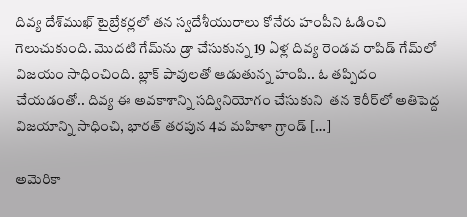దివ్య దేశ్‌ముఖ్ టైబ్రేకర్లలో తన స్వదేశీయురాలు కోనేరు హంపీని ఓడించి గెలుచుకుంది. మొదటి గేమ్‌ను డ్రా చేసుకున్న 19 ఏళ్ల దివ్య రెండవ రాపిడ్ గేమ్‌లో విజయం సాధించింది. బ్లాక్ పావులతో ఆడుతున్న హంపి.. ఓ తప్పిదం చేయడంతో.. దివ్య ఈ అవకాశాన్ని సద్వినియోగం చేసుకుని  తన కెరీర్‌లో అతిపెద్ద విజయాన్ని సాధించి, భారత్ తరపున 4వ మహిళా గ్రాండ్ […]

అమెరికా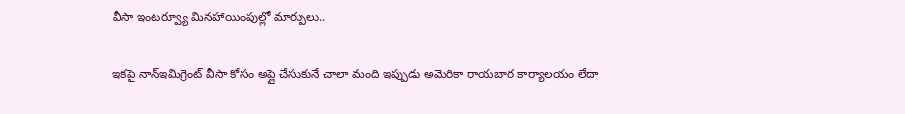వీసా ఇంటర్వ్యూ మినహాయింపుల్లో మార్పులు..

ఇకపై నాన్‌ఇమిగ్రెంట్‌ వీసా కోసం అప్లై చేసుకునే చాలా మంది ఇప్పుడు అమెరికా రాయబార కార్యాలయం లేదా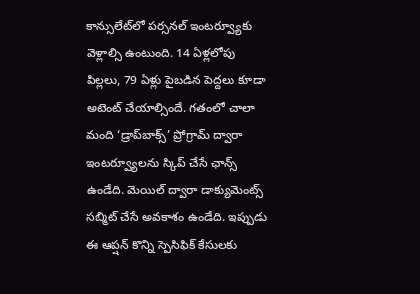కాన్సులేట్‌లో పర్సనల్‌ ఇంటర్వ్యూకు వెళ్లాల్సి ఉంటుంది. 14 ఏళ్లలోపు పిల్లలు, 79 ఏళ్లు పైబడిన పెద్దలు కూడా అటెంట్‌ చేయాల్సిందే. గతంలో చాలా మంది ‘డ్రాప్‌బాక్స్’ ప్రోగ్రామ్ ద్వారా ఇంటర్వ్యూలను స్కిప్‌ చేసే ఛాన్స్‌ ఉండేది. మెయిల్ ద్వారా డాక్యుమెంట్స్‌ సబ్మిట్‌ చేసే అవకాశం ఉండేది. ఇప్పుడు ఈ ఆప్షన్‌ కొన్ని స్పెసిఫిక్‌ కేసులకు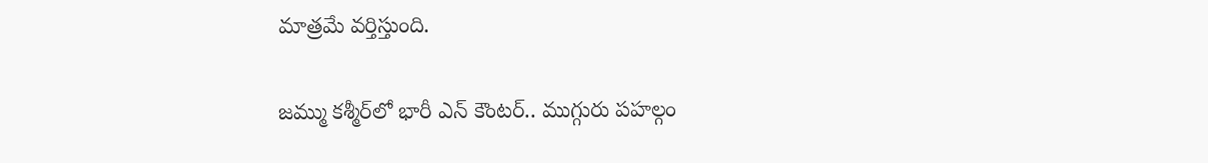మాత్రమే వర్తిస్తుంది.

జమ్ము కశ్మీర్‌లో భారీ ఎన్ కౌంటర్.. ముగ్గురు పహల్గం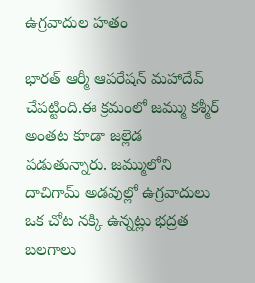ఉగ్రవాదుల హతం

భారత్ ఆర్మీ ఆపరేషన్ మహాదేవ్ చేపట్టింది.ఈ క్రమంలో జమ్ము కశ్మీర్ అంతట కూడా జల్లెడ పడుతున్నారు. జమ్ములోని దాచిగామ్ అడవుల్లో ఉగ్రవాదులు ఒక చోట నక్కి ఉన్నట్లు భద్రత బలగాలు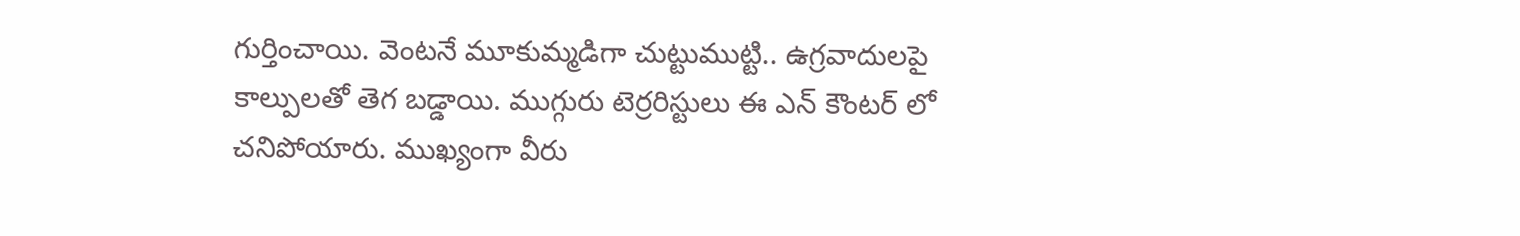గుర్తించాయి. వెంటనే మూకుమ్మడిగా చుట్టుముట్టి.. ఉగ్రవాదులపై కాల్పులతో తెగ బడ్డాయి. ముగ్గురు టెర్రరిస్టులు ఈ ఎన్ కౌంటర్ లో చనిపోయారు. ముఖ్యంగా వీరు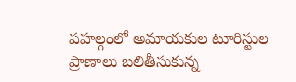పహల్గంలో అమాయకుల టూరిస్టుల ప్రాణాలు బలితీసుకున్న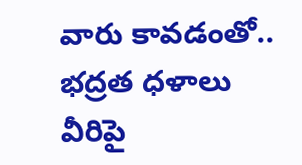వారు కావడంతో.. భద్రత ధళాలు వీరిపై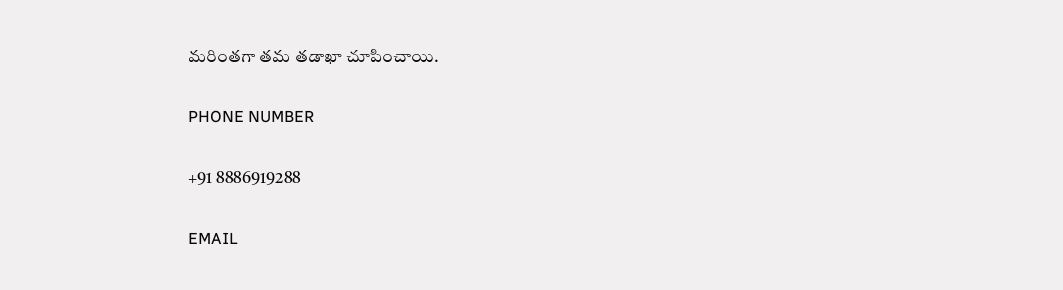మరింతగా తమ తడాఖా చూపించాయి.

PHONE NUMBER

+91 8886919288

EMAIL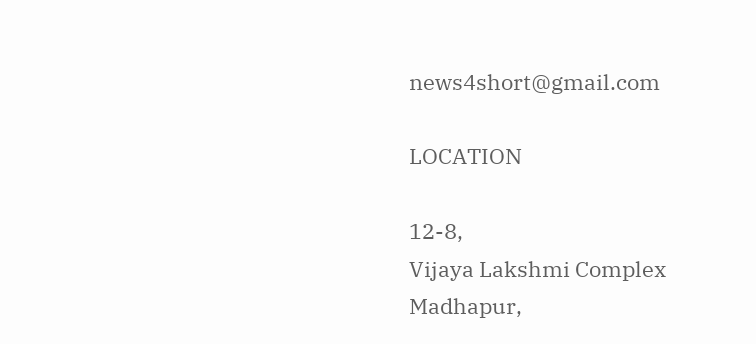news4short@gmail.com

LOCATION

12-8,
Vijaya Lakshmi Complex
Madhapur,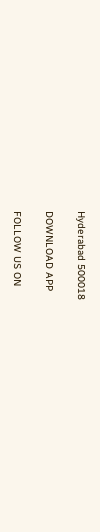Hyderabad 500018

DOWNLOAD APP

FOLLOW US ON